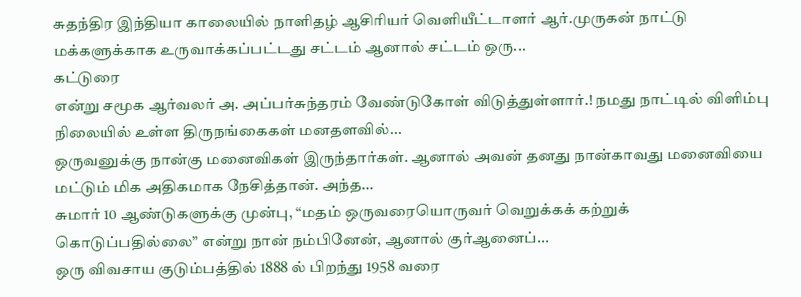சுதந்திர இந்தியா காலையில் நாளிதழ் ஆசிரியர் வெளியீட்டாளர் ஆர்.முருகன் நாட்டு மக்களுக்காக உருவாக்கப்பட்டது சட்டம் ஆனால் சட்டம் ஒரு...
கட்டுரை
என்று சமூக ஆர்வலர் அ. அப்பர்சுந்தரம் வேண்டுகோள் விடுத்துள்ளார்.! நமது நாட்டில் விளிம்பு நிலையில் உள்ள திருநங்கைகள் மனதளவில்...
ஒருவனுக்கு நான்கு மனைவிகள் இருந்தார்கள். ஆனால் அவன் தனது நான்காவது மனைவியை மட்டும் மிக அதிகமாக நேசித்தான். அந்த...
சுமார் 10 ஆண்டுகளுக்கு முன்பு, “மதம் ஒருவரையொருவர் வெறுக்கக் கற்றுக் கொடுப்பதில்லை” என்று நான் நம்பினேன், ஆனால் குர்ஆனைப்...
ஒரு விவசாய குடும்பத்தில் 1888 ல் பிறந்து 1958 வரை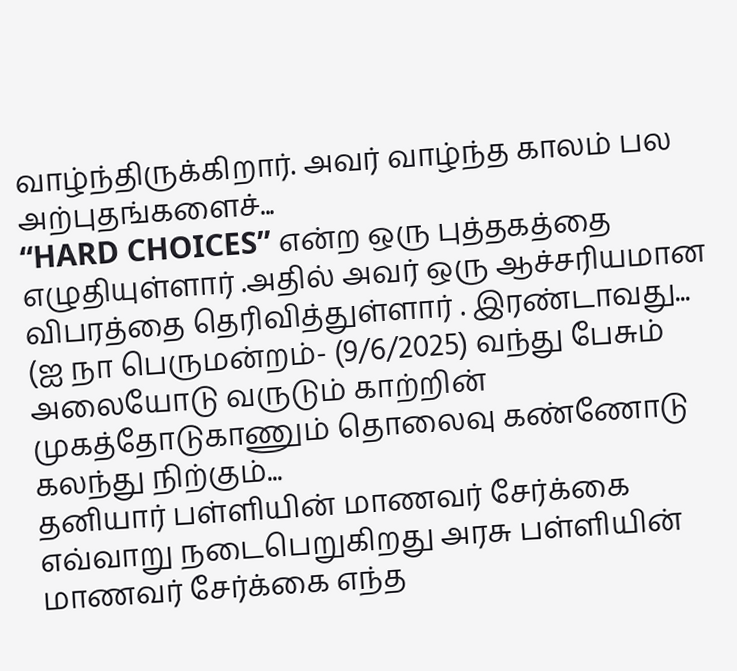வாழ்ந்திருக்கிறார். அவர் வாழ்ந்த காலம் பல அற்புதங்களைச்...
“HARD CHOICES” என்ற ஒரு புத்தகத்தை எழுதியுள்ளார் .அதில் அவர் ஒரு ஆச்சரியமான விபரத்தை தெரிவித்துள்ளார் . இரண்டாவது...
(ஐ நா பெருமன்றம்- (9/6/2025) வந்து பேசும் அலையோடு வருடும் காற்றின் முகத்தோடுகாணும் தொலைவு கண்ணோடு கலந்து நிற்கும்...
தனியார் பள்ளியின் மாணவர் சேர்க்கை எவ்வாறு நடைபெறுகிறது அரசு பள்ளியின் மாணவர் சேர்க்கை எந்த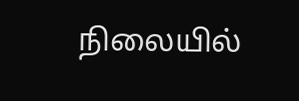நிலையில்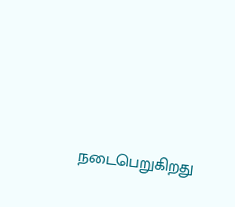நடைபெறுகிறது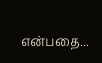என்பதை...